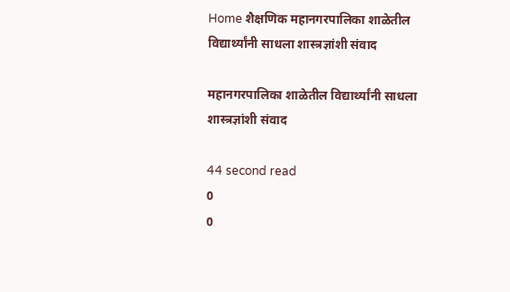Home शैक्षणिक महानगरपालिका शाळेतील विद्यार्थ्यांनी साधला शास्त्रज्ञांशी संवाद

महानगरपालिका शाळेतील विद्यार्थ्यांनी साधला शास्त्रज्ञांशी संवाद

44 second read
0
0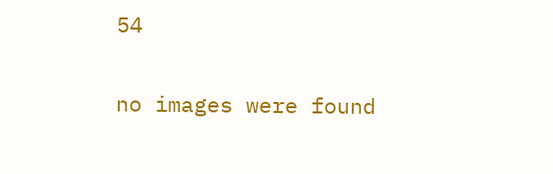54

no images were found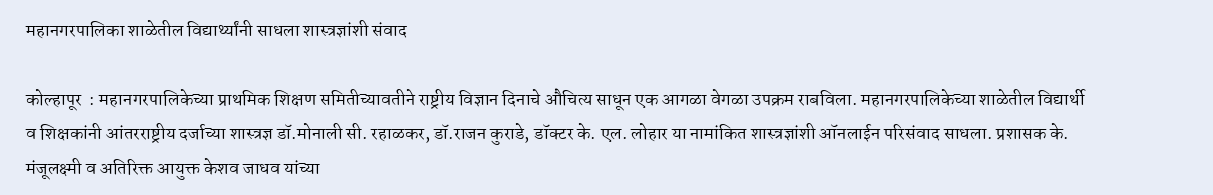महानगरपालिका शाळेतील विद्यार्थ्यांनी साधला शास्त्रज्ञांशी संवाद

कोल्हापूर  : महानगरपालिकेच्या प्राथमिक शिक्षण समितीच्यावतीने राष्ट्रीय विज्ञान दिनाचे औचित्य साधून एक आगळा वेगळा उपक्रम राबविला. महानगरपालिकेच्या शाळेतील विद्यार्थी व शिक्षकांनी आंतरराष्ट्रीय दर्जाच्या शास्त्रज्ञ डॉ.मोनाली सी. रहाळकर, डॉ.राजन कुराडे, डॉक्टर के. एल. लोहार या नामांकित शास्त्रज्ञांशी ऑनलाईन परिसंवाद साधला. प्रशासक के. मंजूलक्ष्मी व अतिरिक्त आयुक्त केशव जाधव यांच्या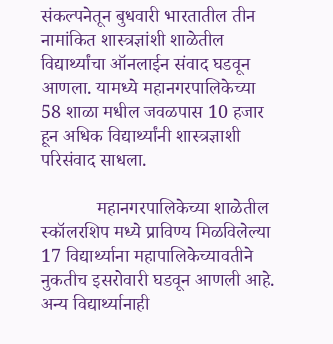संकल्पनेतून बुधवारी भारतातील तीन नामांकित शास्त्रज्ञांशी शाळेतील विद्यार्थ्यांचा ऑनलाईन संवाद घडवून आणला. यामध्ये महानगरपालिकेच्या 58 शाळा मधील जवळपास 10 हजार हून अधिक विद्यार्थ्यांनी शास्त्रज्ञाशी परिसंवाद साधला.

            महानगरपालिकेच्या शाळेतील स्कॉलरशिप मध्ये प्राविण्य मिळविलेल्या 17 विद्यार्थ्याना महापालिकेच्यावतीने नुकतीच इसरोवारी घडवून आणली आहे. अन्य विद्यार्थ्यानाही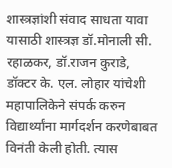शास्त्रज्ञांशी संवाद साधता यावा यासाठी शास्त्रज्ञ डॉ.मोनाली सी. रहाळकर, डॉ.राजन कुराडे, डॉक्टर के. एल. लोहार यांचेशी महापालिकेने संपर्क करुन विद्यार्थ्यांना मार्गदर्शन करणेबाबत विनंती केली होती. त्यास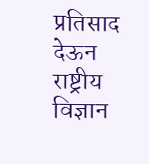प्रतिसाद देऊन राष्ट्रीय विज्ञान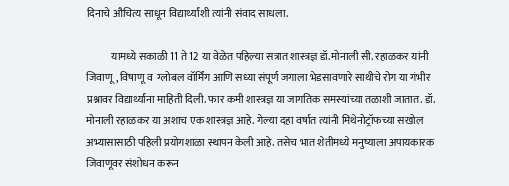दिनाचे औचित्य साधून विद्यार्थ्यांशी त्यांनी संवाद साधला.

            यामध्ये सकाळी 11 ते 12 या वेळेत पहिल्या सत्रात शास्त्रज्ञ डॉ.मोनाली सी. रहाळकर यांनी जिवाणू, विषाणू व  ग्लोबल वॉर्मिंग आणि सध्या संपूर्ण जगाला भेडसावणारे साथीचे रोग या गंभीर प्रश्नावर विद्यार्थ्यांना माहिती दिली. फार कमी शास्त्रज्ञ या जागतिक समस्यांच्या तळाशी जातात. डॉ. मोनाली रहाळकर या अशाच एक शास्त्रज्ञ आहे. गेल्या दहा वर्षात त्यांनी मिथेनोट्रॉफच्या सखोल अभ्यासासाठी पहिली प्रयोगशाळा स्थापन केली आहे. तसेच भात शेतीमध्ये मनुष्याला अपायकारक जिवाणूवर संशोधन करून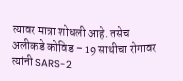त्यावर मात्रा शोधली आहे. तसेच अलीकडे कोविड – 19 साथीचा रोगावर त्यांनी SARS-2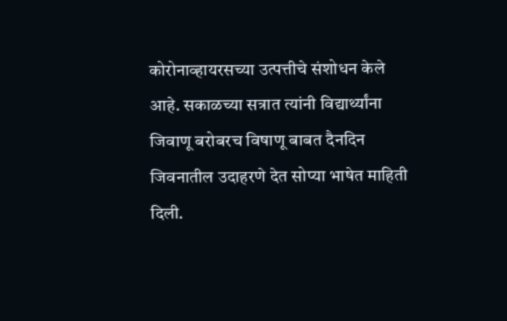कोरोनाव्हायरसच्या उत्पत्तीचे संशोधन केले आहे. सकाळच्या सत्रात त्यांनी विद्यार्थ्यांना जिवाणू बरोबरच विषाणू बाबत दैनदिन जिवनातील उदाहरणे देत सोप्या भाषेत माहिती दिली.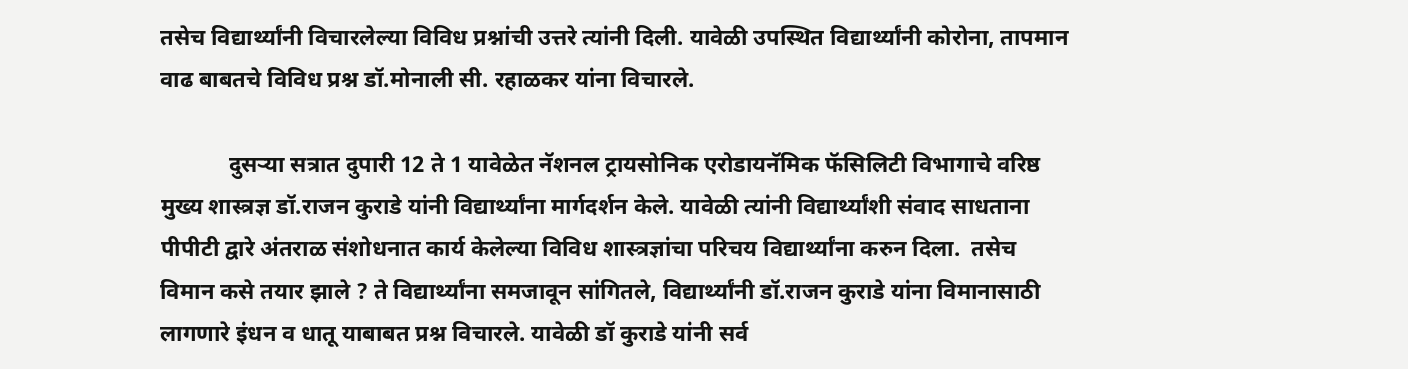तसेच विद्यार्थ्यांनी विचारलेल्या विविध प्रश्नांची उत्तरे त्यांनी दिली. यावेळी उपस्थित विद्यार्थ्यांनी कोरोना, तापमान वाढ बाबतचे विविध प्रश्न डॉ.मोनाली सी. रहाळकर यांना विचारले.

            दुसऱ्या सत्रात दुपारी 12 ते 1 यावेळेत नॅशनल ट्रायसोनिक एरोडायनॅमिक फॅसिलिटी विभागाचे वरिष्ठ मुख्य शास्त्रज्ञ डॉ.राजन कुराडे यांनी विद्यार्थ्यांना मार्गदर्शन केले. यावेळी त्यांनी विद्यार्थ्यांशी संवाद साधताना पीपीटी द्वारे अंतराळ संशोधनात कार्य केलेल्या विविध शास्त्रज्ञांचा परिचय विद्यार्थ्यांना करुन दिला.  तसेच विमान कसे तयार झाले ? ते विद्यार्थ्यांना समजावून सांगितले, विद्यार्थ्यांनी डॉ.राजन कुराडे यांना विमानासाठी लागणारे इंधन व धातू याबाबत प्रश्न विचारले. यावेळी डॉ कुराडे यांनी सर्व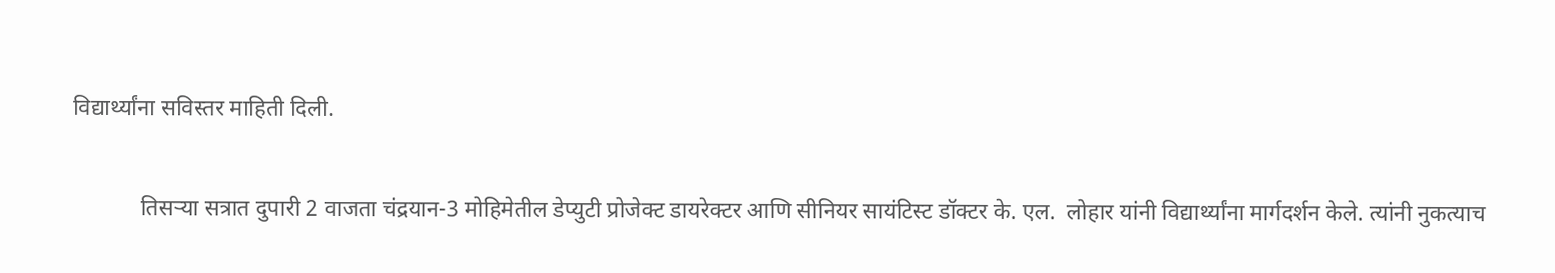विद्यार्थ्यांना सविस्तर माहिती दिली.

            तिसऱ्या सत्रात दुपारी 2 वाजता चंद्रयान-3 मोहिमेतील डेप्युटी प्रोजेक्ट डायरेक्टर आणि सीनियर सायंटिस्ट डॉक्टर के. एल.  लोहार यांनी विद्यार्थ्यांना मार्गदर्शन केले. त्यांनी नुकत्याच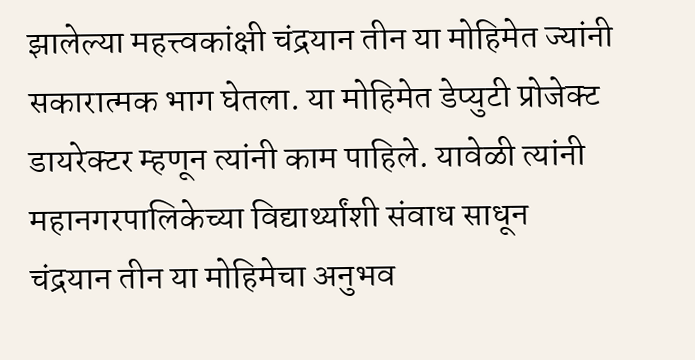झालेल्या महत्त्वकांक्षी चंद्रयान तीन या मोहिमेत ज्यांनी सकारात्मक भाग घेतला. या मोहिमेत डेप्युटी प्रोजेक्ट डायरेक्टर म्हणून त्यांनी काम पाहिले. यावेळी त्यांनी महानगरपालिकेच्या विद्यार्थ्यांशी संवाध साधून चंद्रयान तीन या मोहिमेचा अनुभव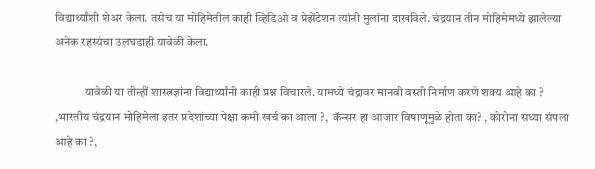विद्यार्थ्यांशी शेअर केला. तसेच या मोहिमेतील काही व्हिडिओ व प्रेझेंटेशन त्यांनी मुलांना दाखविले. चंद्रयान तीन मोहिमेमध्ये झालेल्या अनेक रहस्यंचा उलघडाही यावेळी केला.

            यावेळी या तीन्हीं शास्त्रज्ञांना विद्यार्थ्यांनी काही प्रश्न विचारले. यामध्ये चंद्रावर मानवी वस्ती निर्माण करणे शक्य आहे का ? ,भारतीय चंद्रयान मोहिमेला इतर प्रदेशांच्या पेक्षा कमी खर्च का आला ?,  कॅन्सर हा आजार विषाणूमुळे होता का? , कोरोना सध्या संपला आहे का ?,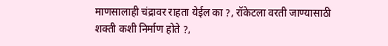माणसालाही चंद्रावर राहता येईल का ?, रॉकेटला वरती जाण्यासाठी शक्ती कशी निर्माण होते ?,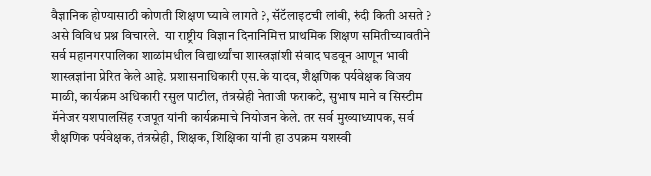वैज्ञानिक होण्यासाठी कोणती शिक्षण घ्यावे लागते ?, सॅटॅलाइटची लांबी, रुंदी किती असते ? असे विविध प्रश्न विचारले.  या राष्ट्रीय विज्ञान दिनानिमित्त प्राथमिक शिक्षण समितीच्यावतीने सर्व महानगरपालिका शाळांमधील विद्यार्थ्यांचा शास्त्रज्ञांशी संवाद घडवून आणून भावी शास्त्रज्ञांना प्रेरित केले आहे. प्रशासनाधिकारी एस.के यादव, शैक्षणिक पर्यवेक्षक विजय माळी, कार्यक्रम अधिकारी रसुल पाटील, तंत्रस्नेही नेताजी फराकटे, सुभाष माने व सिस्टीम मॅनेजर यशपालसिंह रजपूत यांनी कार्यक्रमाचे नियोजन केले. तर सर्व मुख्याध्यापक, सर्व शैक्षणिक पर्यवेक्षक, तंत्रस्नेही, शिक्षक, शिक्षिका यांनी हा उपक्रम यशस्वी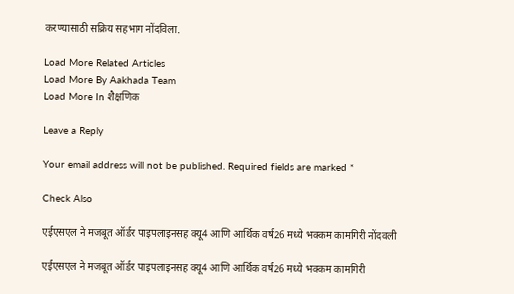करण्यासाठी सक्रिय सहभाग नोंदविला.

Load More Related Articles
Load More By Aakhada Team
Load More In शैक्षणिक

Leave a Reply

Your email address will not be published. Required fields are marked *

Check Also

एईएसएल ने मजबूत ऑर्डर पाइपलाइनसह क्यू4 आणि आर्थिक वर्ष26 मध्ये भक्कम कामगिरी नोंदवली

एईएसएल ने मजबूत ऑर्डर पाइपलाइनसह क्यू4 आणि आर्थिक वर्ष26 मध्ये भक्कम कामगिरी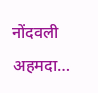नोंदवली अहमदा…